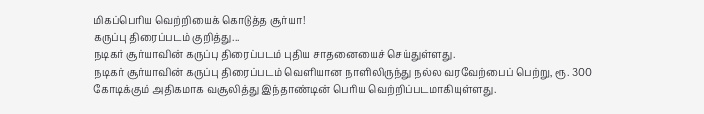மிகப்பெரிய வெற்றியைக் கொடுத்த சூர்யா!
கருப்பு திரைப்படம் குறித்து...
நடிகர் சூர்யாவின் கருப்பு திரைப்படம் புதிய சாதனையைச் செய்துள்ளது.
நடிகர் சூர்யாவின் கருப்பு திரைப்படம் வெளியான நாளிலிருந்து நல்ல வரவேற்பைப் பெற்று, ரூ. 300 கோடிக்கும் அதிகமாக வசூலித்து இந்தாண்டின் பெரிய வெற்றிப்படமாகியுள்ளது.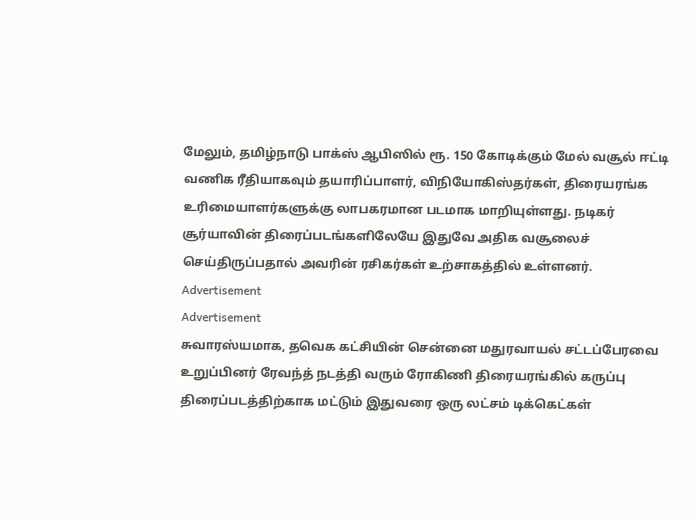மேலும், தமிழ்நாடு பாக்ஸ் ஆபிஸில் ரூ. 150 கோடிக்கும் மேல் வசூல் ஈட்டி வணிக ரீதியாகவும் தயாரிப்பாளர், விநியோகிஸ்தர்கள், திரையரங்க உரிமையாளர்களுக்கு லாபகரமான படமாக மாறியுள்ளது. நடிகர் சூர்யாவின் திரைப்படங்களிலேயே இதுவே அதிக வசூலைச் செய்திருப்பதால் அவரின் ரசிகர்கள் உற்சாகத்தில் உள்ளனர்.
Advertisement
Advertisement
சுவாரஸ்யமாக, தவெக கட்சியின் சென்னை மதுரவாயல் சட்டப்பேரவை உறுப்பினர் ரேவந்த் நடத்தி வரும் ரோகிணி திரையரங்கில் கருப்பு திரைப்படத்திற்காக மட்டும் இதுவரை ஒரு லட்சம் டிக்கெட்கள்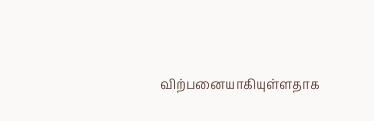விற்பனையாகியுள்ளதாக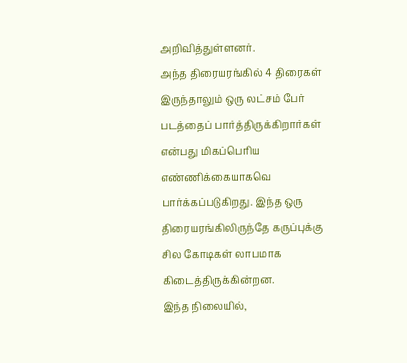அறிவித்துள்ளனர்.
அந்த திரையரங்கில் 4 திரைகள் இருந்தாலும் ஒரு லட்சம் பேர் படத்தைப் பார்த்திருக்கிறார்கள் என்பது மிகப்பெரிய எண்ணிக்கையாகவெ பார்க்கப்படுகிறது. இந்த ஒரு திரையரங்கிலிருந்தே கருப்புக்கு சில கோடிகள் லாபமாக கிடைத்திருக்கின்றன.
இந்த நிலையில்,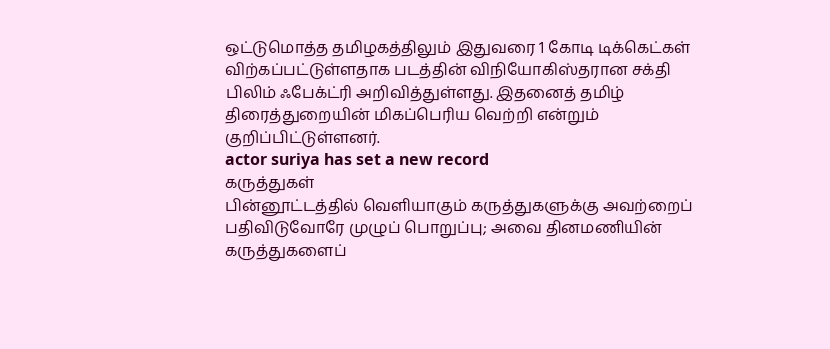ஒட்டுமொத்த தமிழகத்திலும் இதுவரை 1 கோடி டிக்கெட்கள் விற்கப்பட்டுள்ளதாக படத்தின் விநியோகிஸ்தரான சக்தி பிலிம் ஃபேக்ட்ரி அறிவித்துள்ளது. இதனைத் தமிழ் திரைத்துறையின் மிகப்பெரிய வெற்றி என்றும் குறிப்பிட்டுள்ளனர்.
actor suriya has set a new record
கருத்துகள்
பின்னூட்டத்தில் வெளியாகும் கருத்துகளுக்கு அவற்றைப் பதிவிடுவோரே முழுப் பொறுப்பு; அவை தினமணியின் கருத்துகளைப்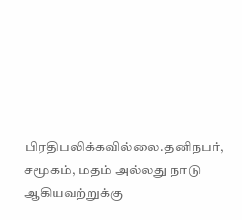பிரதிபலிக்கவில்லை.தனிநபர், சமூகம், மதம் அல்லது நாடு ஆகியவற்றுக்கு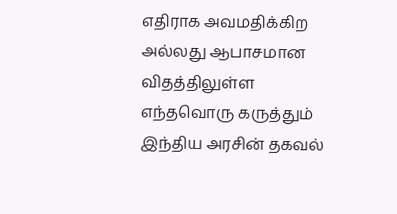எதிராக அவமதிக்கிற அல்லது ஆபாசமான விதத்திலுள்ள எந்தவொரு கருத்தும் இந்திய அரசின் தகவல்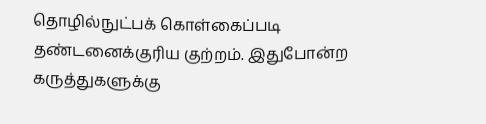தொழில்நுட்பக் கொள்கைப்படி தண்டனைக்குரிய குற்றம். இதுபோன்ற கருத்துகளுக்கு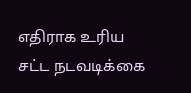எதிராக உரிய சட்ட நடவடிக்கை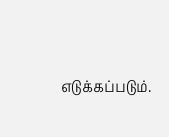எடுக்கப்படும்.